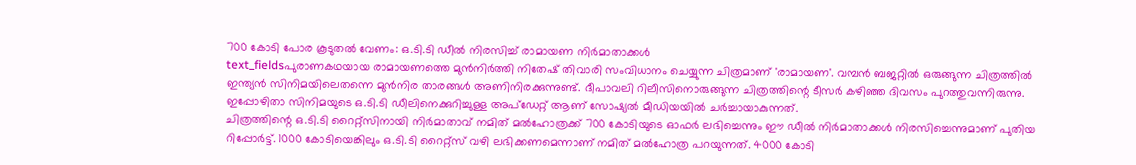700 കോടി പോര കൂടുതൽ വേണം: ഒ.ടി.ടി ഡീൽ നിരസിച്ച് രാമായണ നിർമാതാക്കൾ
text_fieldsപുരാണകഥയായ രാമായണത്തെ മുൻനിർത്തി നിതേഷ് തിവാരി സംവിധാനം ചെയ്യുന്ന ചിത്രമാണ് 'രാമായണ'. വമ്പൻ ബജറ്റിൽ ഒരുങ്ങുന്ന ചിത്രത്തിൽ ഇന്ത്യൻ സിനിമയിലെതന്നെ മുൻനിര താരങ്ങൾ അണിനിരക്കുന്നുണ്ട്. ദീപാവലി റിലീസിനൊരുങ്ങുന്ന ചിത്രത്തിന്റെ ടീസർ കഴിഞ്ഞ ദിവസം പുറത്തുവന്നിരുന്നു. ഇപ്പോഴിതാ സിനിമയുടെ ഒ.ടി.ടി ഡീലിനെക്കുറിച്ചുള്ള അപ്ഡേറ്റ് ആണ് സോഷ്യൽ മീഡിയയിൽ ചർച്ചായാകുന്നത്.
ചിത്രത്തിന്റെ ഒ.ടി.ടി റൈറ്റ്സിനായി നിർമാതാവ് നമിത് മൽഹോത്രക്ക് 700 കോടിയുടെ ഓഫർ ലഭിച്ചെന്നും ഈ ഡീൽ നിർമാതാക്കൾ നിരസിച്ചെന്നുമാണ് പുതിയ റിപ്പോർട്ട്. 1000 കോടിയെങ്കിലും ഒ.ടി.ടി റൈറ്റ്സ് വഴി ലഭിക്കണമെന്നാണ് നമിത് മൽഹോത്ര പറയുന്നത്. 4000 കോടി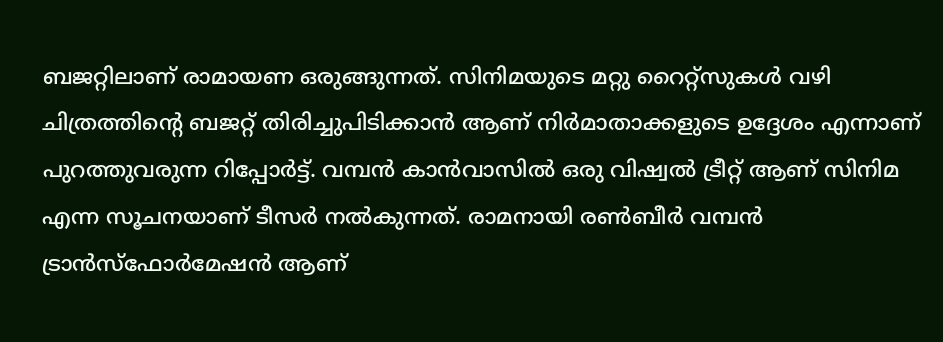ബജറ്റിലാണ് രാമായണ ഒരുങ്ങുന്നത്. സിനിമയുടെ മറ്റു റൈറ്റ്സുകൾ വഴി ചിത്രത്തിന്റെ ബജറ്റ് തിരിച്ചുപിടിക്കാൻ ആണ് നിർമാതാക്കളുടെ ഉദ്ദേശം എന്നാണ് പുറത്തുവരുന്ന റിപ്പോർട്ട്. വമ്പൻ കാൻവാസിൽ ഒരു വിഷ്വൽ ട്രീറ്റ് ആണ് സിനിമ എന്ന സൂചനയാണ് ടീസർ നൽകുന്നത്. രാമനായി രൺബീർ വമ്പൻ ട്രാൻസ്ഫോർമേഷൻ ആണ്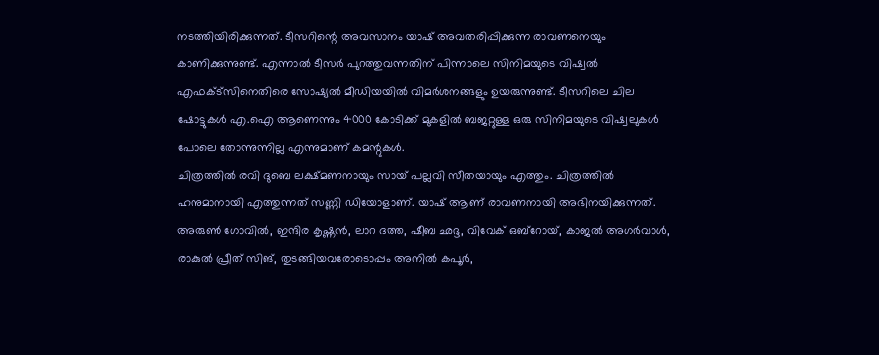നടത്തിയിരിക്കുന്നത്. ടീസറിന്റെ അവസാനം യാഷ് അവതരിപ്പിക്കുന്ന രാവണനെയും കാണിക്കുന്നുണ്ട്. എന്നാൽ ടീസർ പുറത്തുവന്നതിന് പിന്നാലെ സിനിമയുടെ വിഷ്വൽ എഫക്ട്സിനെതിരെ സോഷ്യൽ മീഡിയയിൽ വിമർശനങ്ങളും ഉയരുന്നുണ്ട്. ടീസറിലെ ചില ഷോട്ടുകൾ എ.ഐ ആണെന്നും 4000 കോടിക്ക് മുകളിൽ ബജറ്റുള്ള ഒരു സിനിമയുടെ വിഷ്വലുകൾ പോലെ തോന്നുന്നില്ല എന്നുമാണ് കമന്റുകൾ.
ചിത്രത്തിൽ രവി ദുബെ ലക്ഷ്മണനായും സായ് പല്ലവി സീതയായും എത്തും. ചിത്രത്തിൽ ഹനുമാനായി എത്തുന്നത് സണ്ണി ഡിയോളാണ്. യാഷ് ആണ് രാവണനായി അഭിനയിക്കുന്നത്. അരുൺ ഗോവിൽ, ഇന്ദിര കൃഷ്ണൻ, ലാറ ദത്ത, ഷീബ ഛദ്ദ, വിവേക് ഒബ്റോയ്, കാജൽ അഗർവാൾ, രാകുൽ പ്രീത് സിങ്, തുടങ്ങിയവരോടൊപ്പം അനിൽ കപൂർ,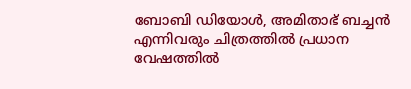ബോബി ഡിയോൾ, അമിതാഭ് ബച്ചൻ എന്നിവരും ചിത്രത്തിൽ പ്രധാന വേഷത്തിൽ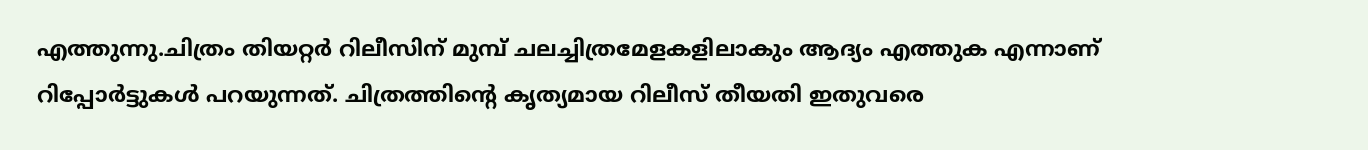എത്തുന്നു.ചിത്രം തിയറ്റർ റിലീസിന് മുമ്പ് ചലച്ചിത്രമേളകളിലാകും ആദ്യം എത്തുക എന്നാണ് റിപ്പോർട്ടുകൾ പറയുന്നത്. ചിത്രത്തിന്റെ കൃത്യമായ റിലീസ് തീയതി ഇതുവരെ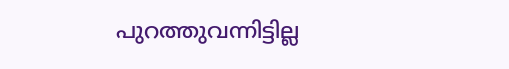പുറത്തുവന്നിട്ടില്ല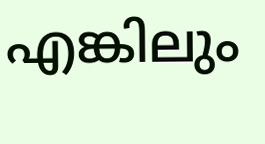എങ്കിലും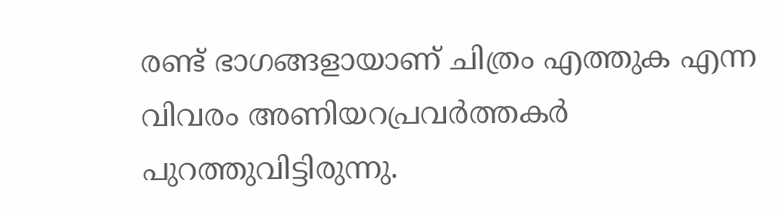രണ്ട് ഭാഗങ്ങളായാണ് ചിത്രം എത്തുക എന്ന വിവരം അണിയറപ്രവർത്തകർ പുറത്തുവിട്ടിരുന്നു.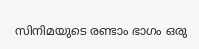സിനിമയുടെ രണ്ടാം ഭാഗം ഒരു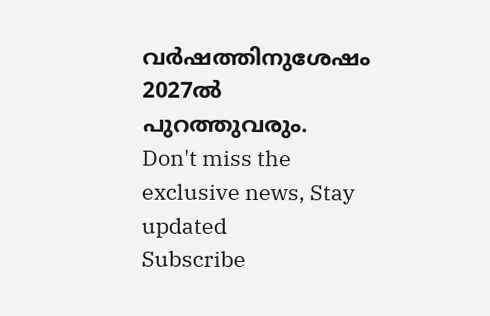വർഷത്തിനുശേഷം 2027ൽ പുറത്തുവരും.
Don't miss the exclusive news, Stay updated
Subscribe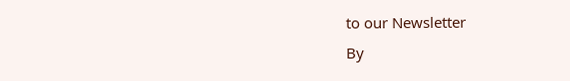to our Newsletter
By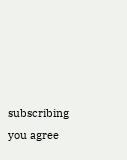subscribing you agree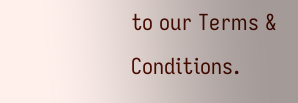to our Terms & Conditions.